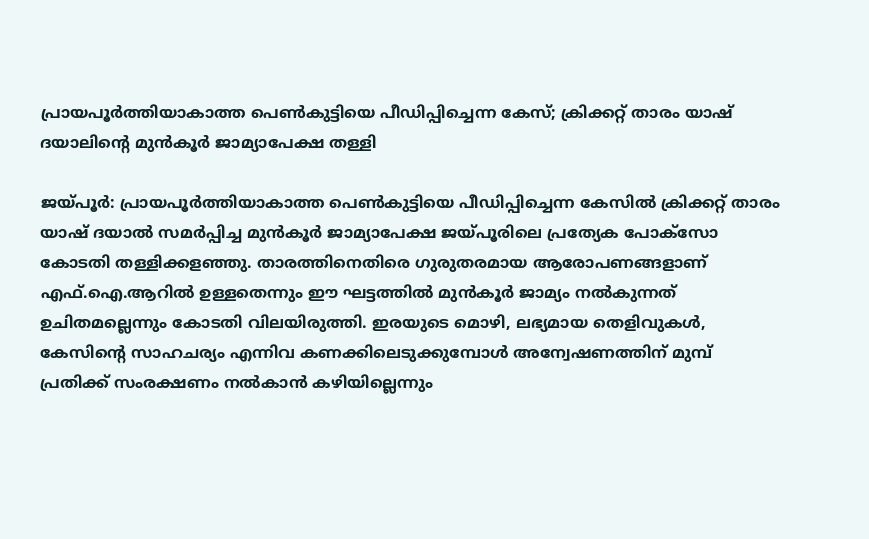പ്രായപൂര്‍ത്തിയാകാത്ത പെണ്‍കുട്ടിയെ പീഡിപ്പിച്ചെന്ന കേസ്; ക്രിക്കറ്റ് താരം യാഷ് ദയാലിന്റെ മുന്‍കൂര്‍ ജാമ്യാപേക്ഷ തള്ളി

ജയ്പൂര്‍: പ്രായപൂര്‍ത്തിയാകാത്ത പെണ്‍കുട്ടിയെ പീഡിപ്പിച്ചെന്ന കേസില്‍ ക്രിക്കറ്റ് താരം യാഷ് ദയാല്‍ സമര്‍പ്പിച്ച മുന്‍കൂര്‍ ജാമ്യാപേക്ഷ ജയ്പൂരിലെ പ്രത്യേക പോക്സോ കോടതി തള്ളിക്കളഞ്ഞു. താരത്തിനെതിരെ ഗുരുതരമായ ആരോപണങ്ങളാണ് എഫ്.ഐ.ആറില്‍ ഉള്ളതെന്നും ഈ ഘട്ടത്തില്‍ മുന്‍കൂര്‍ ജാമ്യം നല്‍കുന്നത് ഉചിതമല്ലെന്നും കോടതി വിലയിരുത്തി. ഇരയുടെ മൊഴി, ലഭ്യമായ തെളിവുകള്‍, കേസിന്റെ സാഹചര്യം എന്നിവ കണക്കിലെടുക്കുമ്പോള്‍ അന്വേഷണത്തിന് മുമ്പ് പ്രതിക്ക് സംരക്ഷണം നല്‍കാന്‍ കഴിയില്ലെന്നും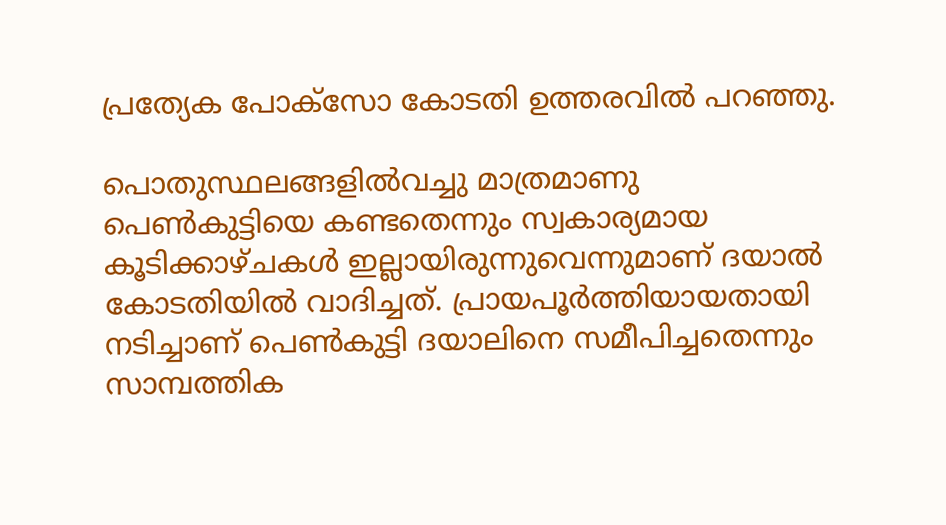പ്രത്യേക പോക്സോ കോടതി ഉത്തരവില്‍ പറഞ്ഞു.

പൊതുസ്ഥലങ്ങളില്‍വച്ചു മാത്രമാണു പെണ്‍കുട്ടിയെ കണ്ടതെന്നും സ്വകാര്യമായ കൂടിക്കാഴ്ചകള്‍ ഇല്ലായിരുന്നുവെന്നുമാണ് ദയാല്‍ കോടതിയില്‍ വാദിച്ചത്. പ്രായപൂര്‍ത്തിയായതായി നടിച്ചാണ് പെണ്‍കുട്ടി ദയാലിനെ സമീപിച്ചതെന്നും സാമ്പത്തിക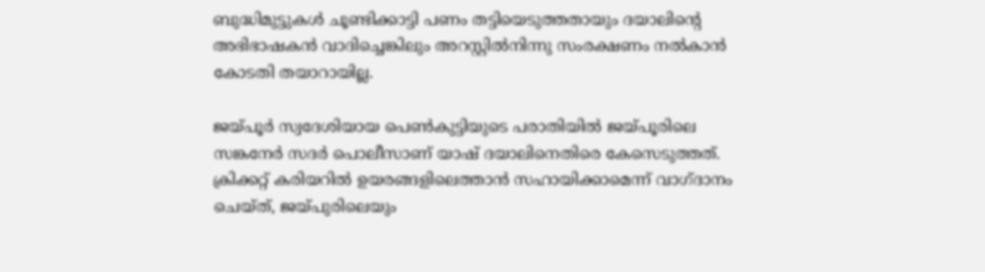ബുദ്ധിമുട്ടുകള്‍ ചൂണ്ടിക്കാട്ടി പണം തട്ടിയെടുത്തതായും ദയാലിന്റെ അഭിഭാഷകന്‍ വാദിച്ചെങ്കിലും അറസ്റ്റില്‍നിന്നു സംരക്ഷണം നല്‍കാന്‍ കോടതി തയാറായില്ല.

ജയ്പൂര്‍ സ്വദേശിയായ പെണ്‍കുട്ടിയുടെ പരാതിയില്‍ ജയ്പൂരിലെ സങ്കനേര്‍ സദര്‍ പൊലീസാണ് യാഷ് ദയാലിനെതിരെ കേസെടുത്തത്. ക്രിക്കറ്റ് കരിയറില്‍ ഉയരങ്ങളിലെത്താന്‍ സഹായിക്കാമെന്ന് വാഗ്ദാനം ചെയ്ത്, ജയ്പുരിലെയും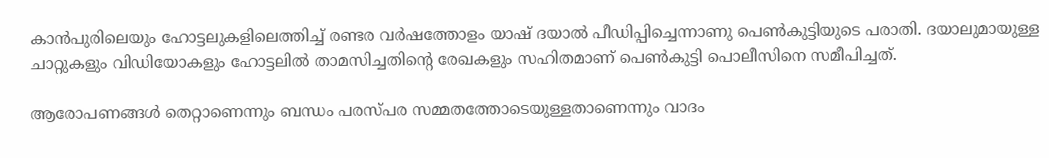കാന്‍പുരിലെയും ഹോട്ടലുകളിലെത്തിച്ച് രണ്ടര വര്‍ഷത്തോളം യാഷ് ദയാല്‍ പീഡിപ്പിച്ചെന്നാണു പെണ്‍കുട്ടിയുടെ പരാതി. ദയാലുമായുള്ള ചാറ്റുകളും വിഡിയോകളും ഹോട്ടലില്‍ താമസിച്ചതിന്റെ രേഖകളും സഹിതമാണ് പെണ്‍കുട്ടി പൊലീസിനെ സമീപിച്ചത്.

ആരോപണങ്ങള്‍ തെറ്റാണെന്നും ബന്ധം പരസ്പര സമ്മതത്തോടെയുള്ളതാണെന്നും വാദം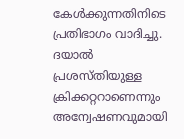കേള്‍ക്കുന്നതിനിടെ പ്രതിഭാഗം വാദിച്ചു. ദയാല്‍ പ്രശസ്തിയുള്ള ക്രിക്കറ്ററാണെന്നും അന്വേഷണവുമായി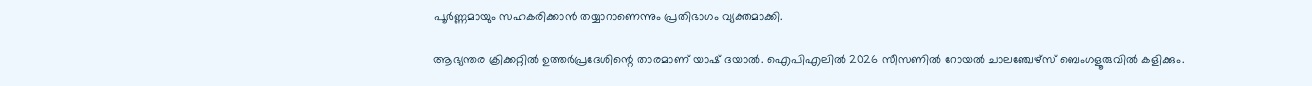പൂര്‍ണ്ണമായും സഹകരിക്കാന്‍ തയ്യാറാണെന്നും പ്രതിഭാഗം വ്യക്തമാക്കി.

ആഭ്യന്തര ക്രിക്കറ്റില്‍ ഉത്തര്‍പ്രദേശിന്റെ താരമാണ് യാഷ് ദയാല്‍. ഐപിഎലില്‍ 2026 സീസണില്‍ റോയല്‍ ചാലഞ്ചേഴ്‌സ് ബെംഗളൂരുവില്‍ കളിക്കും.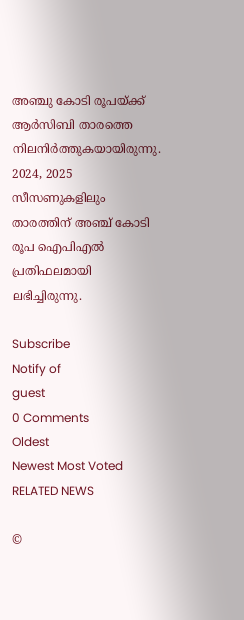അഞ്ചു കോടി രൂപയ്ക്ക് ആര്‍സിബി താരത്തെ നിലനിര്‍ത്തുകയായിരുന്നു. 2024, 2025 സീസണുകളിലും താരത്തിന് അഞ്ച് കോടി രൂപ ഐപിഎല്‍ പ്രതിഫലമായി ലഭിച്ചിരുന്നു.

Subscribe
Notify of
guest
0 Comments
Oldest
Newest Most Voted
RELATED NEWS

©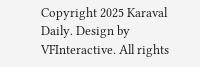Copyright 2025 Karaval Daily. Design by VFInteractive. All rights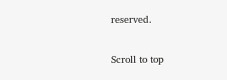reserved.

Scroll to top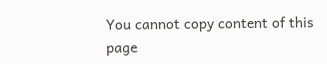You cannot copy content of this page